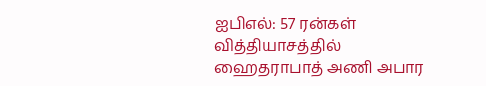ஐபிஎல்: 57 ரன்கள் வித்தியாசத்தில் ஹைதராபாத் அணி அபார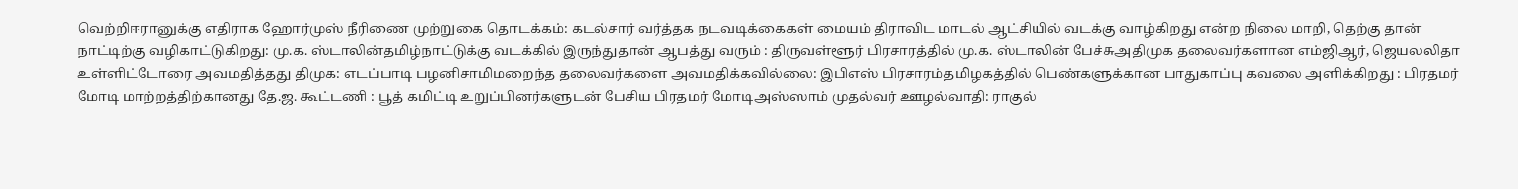வெற்றிஈரானுக்கு எதிராக ஹோர்முஸ் நீரிணை முற்றுகை தொடக்கம்: கடல்சார் வர்த்தக நடவடிக்கைகள் மையம் திராவிட மாடல் ஆட்சியில் வடக்கு வாழ்கிறது என்ற நிலை மாறி, தெற்கு தான் நாட்டிற்கு வழிகாட்டுகிறது: மு.க. ஸ்டாலின்தமிழ்நாட்டுக்கு வடக்கில் இருந்துதான் ஆபத்து வரும் : திருவள்ளூர் பிரசாரத்தில் மு.க. ஸ்டாலின் பேச்சுஅதிமுக தலைவர்களான எம்ஜிஆர், ஜெயலலிதா உள்ளிட்டோரை அவமதித்தது திமுக: எடப்பாடி பழனிசாமிமறைந்த தலைவர்களை அவமதிக்கவில்லை: இபிஎஸ் பிரசாரம்தமிழகத்தில் பெண்களுக்கான பாதுகாப்பு கவலை அளிக்கிறது : பிரதமர் மோடி மாற்றத்திற்கானது தே.ஜ. கூட்டணி : பூத் கமிட்டி உறுப்பினர்களுடன் பேசிய பிரதமர் மோடிஅஸ்ஸாம் முதல்வர் ஊழல்வாதி: ராகுல்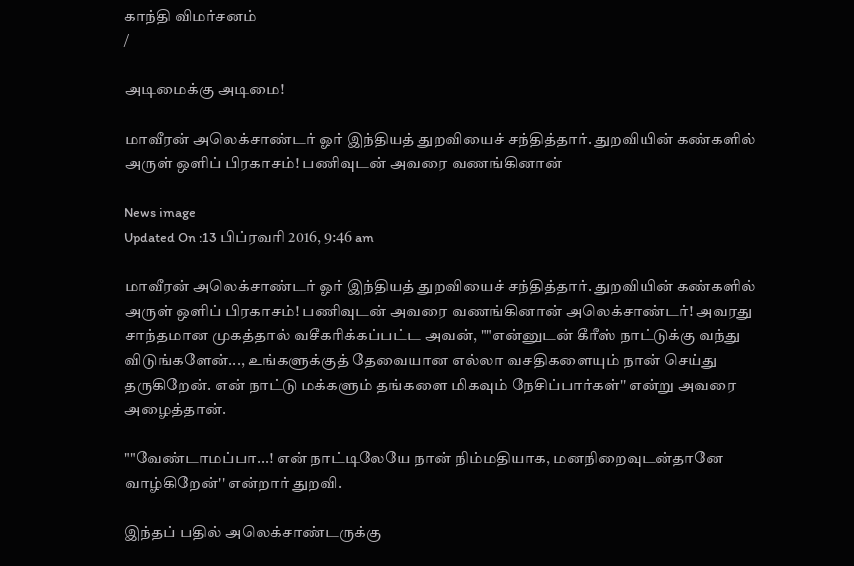காந்தி விமர்சனம்
/

அடிமைக்கு அடிமை!

மாவீரன் அலெக்சாண்டர் ஓர் இந்தியத் துறவியைச் சந்தித்தார். துறவியின் கண்களில் அருள் ஒளிப் பிரகாசம்! பணிவுடன் அவரை வணங்கினான்

News image
Updated On :13 பிப்ரவரி 2016, 9:46 am

மாவீரன் அலெக்சாண்டர் ஓர் இந்தியத் துறவியைச் சந்தித்தார். துறவியின் கண்களில் அருள் ஒளிப் பிரகாசம்! பணிவுடன் அவரை வணங்கினான் அலெக்சாண்டர்! அவரது சாந்தமான முகத்தால் வசீகரிக்கப்பட்ட அவன், ""என்னுடன் கீரீஸ் நாட்டுக்கு வந்து விடுங்களேன்..., உங்களுக்குத் தேவையான எல்லா வசதிகளையும் நான் செய்து தருகிறேன். என் நாட்டு மக்களும் தங்களை மிகவும் நேசிப்பார்கள்'' என்று அவரை அழைத்தான்.

""வேண்டாமப்பா...! என் நாட்டிலேயே நான் நிம்மதியாக, மனநிறைவுடன்தானே வாழ்கிறேன்'' என்றார் துறவி.

இந்தப் பதில் அலெக்சாண்டருக்கு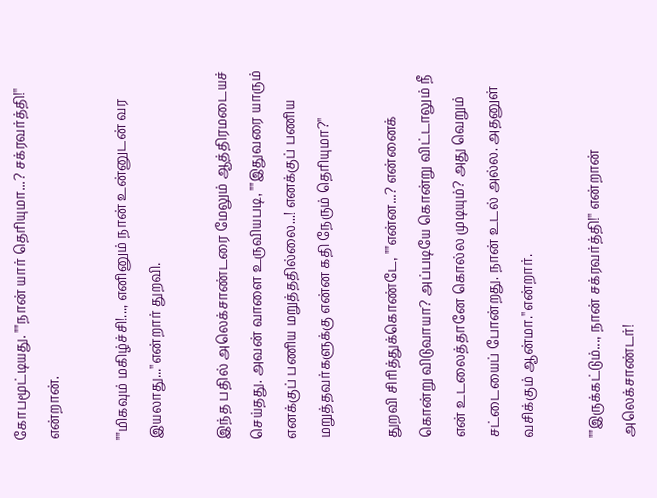கோபமூட்டியது. ""நான் யார் தெரியுமா...? சக்ரவர்த்தி!'' என்றான்.

""மிகவும் மகிழ்ச்சி!..., எனினும் நான் உன்னுடன் வர இயலாது...''என்றார் துறவி.

இந்த பதில் அலெக்சாண்டரை மேலும் ஆத்திரமடையச் செய்தது. அவன் வாளை உருவியபடி, ""இதுவரை யாரும் எனக்குப் பணிய மறுத்ததில்லை...! எனக்குப் பணிய மறுத்தவர்களுக்கு என்ன கதி நேரும் தெரியுமா?''

துறவி சிரித்துக்கொண்டே, ""என்ன...? என்னைக் கொன்று விடுவாயா? அப்படியே கொன்று விட்டாலும் நீ என் உடலைத்தானே கொல்ல முடியும்? அது வெறும் சட்டையைப் போன்றது. நான் உடல் அல்ல. அதனுள் வசிக்கும் ஆன்மா.''என்றார்.

""இருக்கட்டும்..., நான் சக்ரவர்த்தி!'' என்றான் அலெக்சாண்டர்!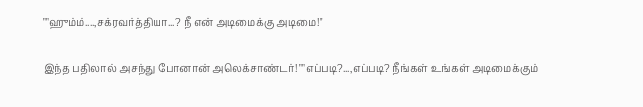""ஹும்ம்....,சக்ரவர்த்தியா...? நீ என் அடிமைக்கு அடிமை!''

இந்த பதிலால் அசந்து போனான் அலெக்சாண்டர்! ""எப்படி?...,எப்படி? நீங்கள் உங்கள் அடிமைக்கும்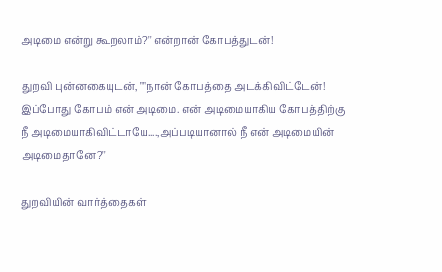அடிமை என்று கூறலாம்?'' என்றான் கோபத்துடன்!

துறவி புன்னகையுடன், ""நான் கோபத்தை அடக்கிவிட்டேன்! இப்போது கோபம் என் அடிமை. என் அடிமையாகிய கோபத்திற்கு நீ அடிமையாகிவிட்டாயே....,அப்படியானால் நீ என் அடிமையின் அடிமைதானே?''

துறவியின் வார்த்தைகள்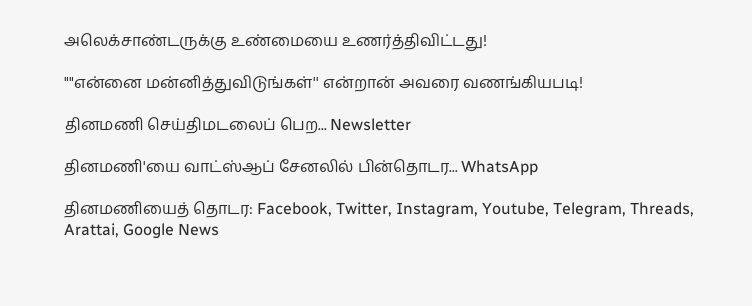அலெக்சாண்டருக்கு உண்மையை உணர்த்திவிட்டது!

""என்னை மன்னித்துவிடுங்கள்'' என்றான் அவரை வணங்கியபடி!

தினமணி செய்திமடலைப் பெற... Newsletter

தினமணி'யை வாட்ஸ்ஆப் சேனலில் பின்தொடர... WhatsApp

தினமணியைத் தொடர: Facebook, Twitter, Instagram, Youtube, Telegram, Threads, Arattai, Google News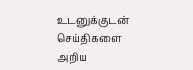உடனுக்குடன் செய்திகளை அறிய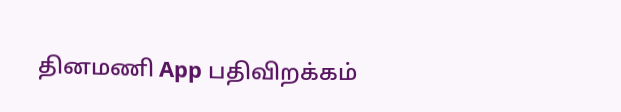தினமணி App பதிவிறக்கம்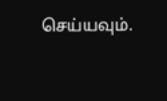செய்யவும்.